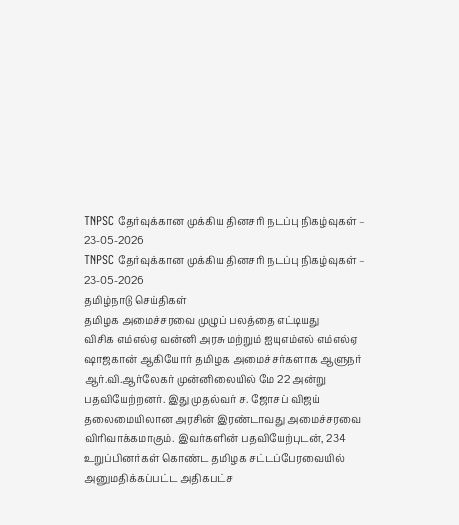TNPSC தேர்வுக்கான முக்கிய தினசரி நடப்பு நிகழ்வுகள் – 23-05-2026
TNPSC தேர்வுக்கான முக்கிய தினசரி நடப்பு நிகழ்வுகள் – 23-05-2026
தமிழ்நாடு செய்திகள்
தமிழக அமைச்சரவை முழுப் பலத்தை எட்டியது
விசிக எம்எல்ஏ வன்னி அரசு மற்றும் ஐயுஎம்எல் எம்எல்ஏ ஷாஜகான் ஆகியோர் தமிழக அமைச்சர்களாக ஆளுநர் ஆர்.வி.ஆர்லேகர் முன்னிலையில் மே 22 அன்று பதவியேற்றனர். இது முதல்வர் ச. ஜோசப் விஜய் தலைமையிலான அரசின் இரண்டாவது அமைச்சரவை விரிவாக்கமாகும். இவர்களின் பதவியேற்புடன், 234 உறுப்பினர்கள் கொண்ட தமிழக சட்டப்பேரவையில் அனுமதிக்கப்பட்ட அதிகபட்ச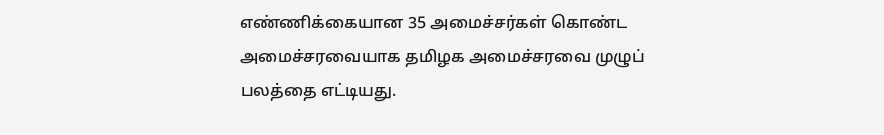எண்ணிக்கையான 35 அமைச்சர்கள் கொண்ட அமைச்சரவையாக தமிழக அமைச்சரவை முழுப் பலத்தை எட்டியது.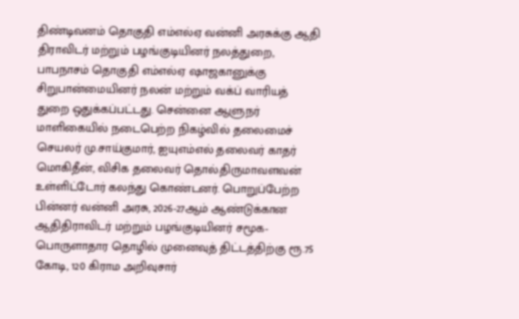திண்டிவனம் தொகுதி எம்எல்ஏ வன்னி அரசுக்கு ஆதி திராவிடர் மற்றும் பழங்குடியினர் நலத்துறை, பாபநாசம் தொகுதி எம்எல்ஏ ஷாஜகானுக்கு சிறுபான்மையினர் நலன் மற்றும் வக்ப் வாரியத் துறை ஒதுக்கப்பட்டது. சென்னை ஆளுநர் மாளிகையில் நடைபெற்ற நிகழ்வில் தலைமைச் செயலர் மு.சாய்குமார், ஐயுஎம்எல் தலைவர் காதர் மொகிதீன், விசிக தலைவர் தொல்.திருமாவளவன் உள்ளிட்டோர் கலந்து கொண்டனர். பொறுப்பேற்ற பின்னர் வன்னி அரசு, 2026-27ஆம் ஆண்டுக்கான ஆதிதிராவிடர் மற்றும் பழங்குடியினர் சமூக-பொருளாதார தொழில் முனைவுத் திட்டத்திற்கு ரூ.75 கோடி, 120 கிராம அறிவுசார்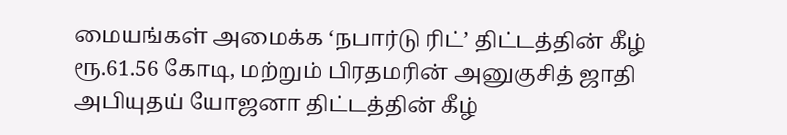மையங்கள் அமைக்க ‘நபார்டு ரிட்’ திட்டத்தின் கீழ் ரூ.61.56 கோடி, மற்றும் பிரதமரின் அனுகுசித் ஜாதி அபியுதய் யோஜனா திட்டத்தின் கீழ்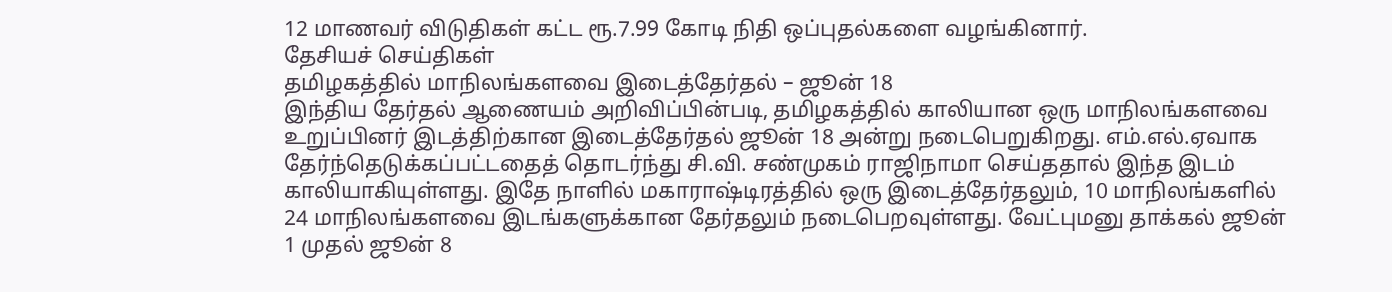12 மாணவர் விடுதிகள் கட்ட ரூ.7.99 கோடி நிதி ஒப்புதல்களை வழங்கினார்.
தேசியச் செய்திகள்
தமிழகத்தில் மாநிலங்களவை இடைத்தேர்தல் – ஜூன் 18
இந்திய தேர்தல் ஆணையம் அறிவிப்பின்படி, தமிழகத்தில் காலியான ஒரு மாநிலங்களவை உறுப்பினர் இடத்திற்கான இடைத்தேர்தல் ஜூன் 18 அன்று நடைபெறுகிறது. எம்.எல்.ஏவாக தேர்ந்தெடுக்கப்பட்டதைத் தொடர்ந்து சி.வி. சண்முகம் ராஜிநாமா செய்ததால் இந்த இடம் காலியாகியுள்ளது. இதே நாளில் மகாராஷ்டிரத்தில் ஒரு இடைத்தேர்தலும், 10 மாநிலங்களில் 24 மாநிலங்களவை இடங்களுக்கான தேர்தலும் நடைபெறவுள்ளது. வேட்புமனு தாக்கல் ஜூன் 1 முதல் ஜூன் 8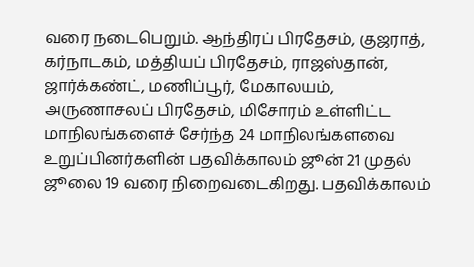வரை நடைபெறும். ஆந்திரப் பிரதேசம், குஜராத், கர்நாடகம், மத்தியப் பிரதேசம், ராஜஸ்தான், ஜார்க்கண்ட், மணிப்பூர், மேகாலயம், அருணாசலப் பிரதேசம், மிசோரம் உள்ளிட்ட மாநிலங்களைச் சேர்ந்த 24 மாநிலங்களவை உறுப்பினர்களின் பதவிக்காலம் ஜூன் 21 முதல் ஜூலை 19 வரை நிறைவடைகிறது. பதவிக்காலம்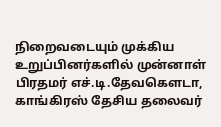நிறைவடையும் முக்கிய உறுப்பினர்களில் முன்னாள் பிரதமர் எச்.டி.தேவகௌடா, காங்கிரஸ் தேசிய தலைவர்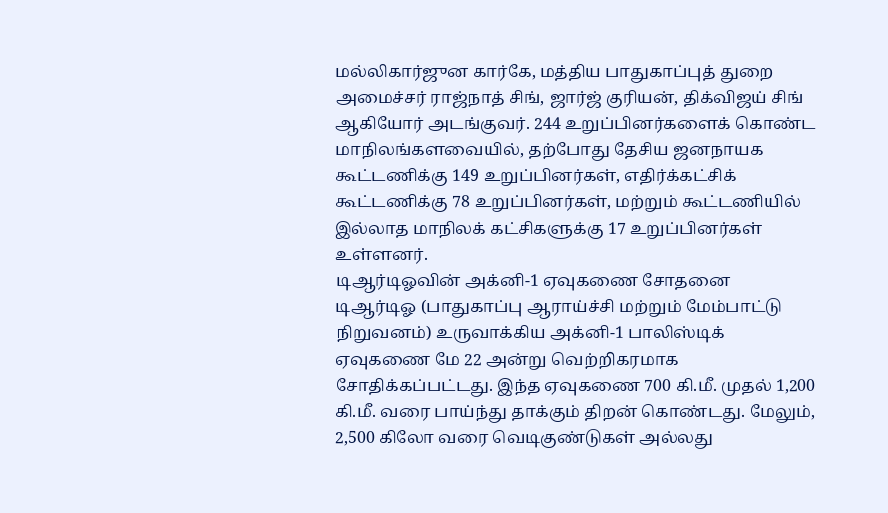மல்லிகார்ஜுன கார்கே, மத்திய பாதுகாப்புத் துறை அமைச்சர் ராஜ்நாத் சிங், ஜார்ஜ் குரியன், திக்விஜய் சிங் ஆகியோர் அடங்குவர். 244 உறுப்பினர்களைக் கொண்ட மாநிலங்களவையில், தற்போது தேசிய ஜனநாயக கூட்டணிக்கு 149 உறுப்பினர்கள், எதிர்க்கட்சிக் கூட்டணிக்கு 78 உறுப்பினர்கள், மற்றும் கூட்டணியில் இல்லாத மாநிலக் கட்சிகளுக்கு 17 உறுப்பினர்கள் உள்ளனர்.
டிஆர்டிஓவின் அக்னி-1 ஏவுகணை சோதனை
டிஆர்டிஓ (பாதுகாப்பு ஆராய்ச்சி மற்றும் மேம்பாட்டு நிறுவனம்) உருவாக்கிய அக்னி-1 பாலிஸ்டிக் ஏவுகணை மே 22 அன்று வெற்றிகரமாக சோதிக்கப்பட்டது. இந்த ஏவுகணை 700 கி.மீ. முதல் 1,200 கி.மீ. வரை பாய்ந்து தாக்கும் திறன் கொண்டது. மேலும், 2,500 கிலோ வரை வெடிகுண்டுகள் அல்லது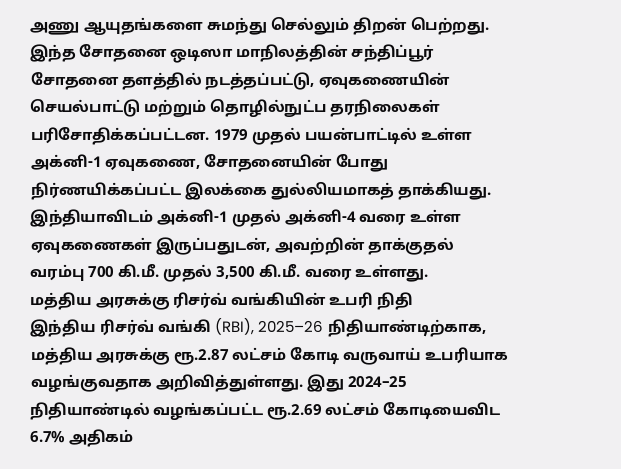அணு ஆயுதங்களை சுமந்து செல்லும் திறன் பெற்றது. இந்த சோதனை ஒடிஸா மாநிலத்தின் சந்திப்பூர் சோதனை தளத்தில் நடத்தப்பட்டு, ஏவுகணையின் செயல்பாட்டு மற்றும் தொழில்நுட்ப தரநிலைகள் பரிசோதிக்கப்பட்டன. 1979 முதல் பயன்பாட்டில் உள்ள அக்னி-1 ஏவுகணை, சோதனையின் போது நிர்ணயிக்கப்பட்ட இலக்கை துல்லியமாகத் தாக்கியது. இந்தியாவிடம் அக்னி-1 முதல் அக்னி-4 வரை உள்ள ஏவுகணைகள் இருப்பதுடன், அவற்றின் தாக்குதல் வரம்பு 700 கி.மீ. முதல் 3,500 கி.மீ. வரை உள்ளது.
மத்திய அரசுக்கு ரிசர்வ் வங்கியின் உபரி நிதி
இந்திய ரிசர்வ் வங்கி (RBI), 2025–26 நிதியாண்டிற்காக, மத்திய அரசுக்கு ரூ.2.87 லட்சம் கோடி வருவாய் உபரியாக வழங்குவதாக அறிவித்துள்ளது. இது 2024–25 நிதியாண்டில் வழங்கப்பட்ட ரூ.2.69 லட்சம் கோடியைவிட 6.7% அதிகம்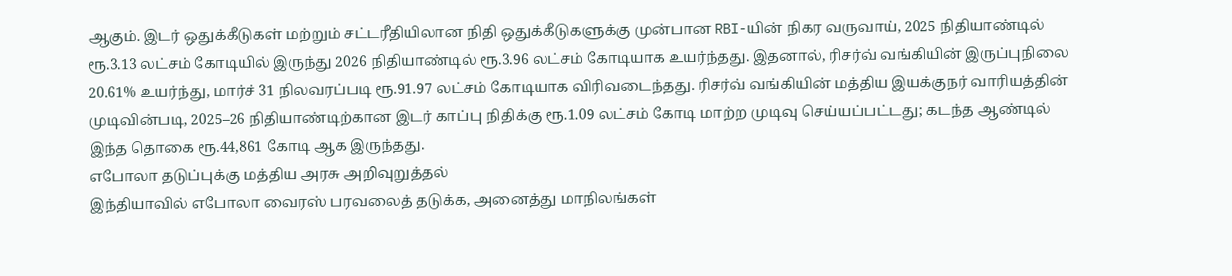ஆகும். இடர் ஒதுக்கீடுகள் மற்றும் சட்டரீதியிலான நிதி ஒதுக்கீடுகளுக்கு முன்பான RBI-யின் நிகர வருவாய், 2025 நிதியாண்டில் ரூ.3.13 லட்சம் கோடியில் இருந்து 2026 நிதியாண்டில் ரூ.3.96 லட்சம் கோடியாக உயர்ந்தது. இதனால், ரிசர்வ் வங்கியின் இருப்புநிலை 20.61% உயர்ந்து, மார்ச் 31 நிலவரப்படி ரூ.91.97 லட்சம் கோடியாக விரிவடைந்தது. ரிசர்வ் வங்கியின் மத்திய இயக்குநர் வாரியத்தின் முடிவின்படி, 2025–26 நிதியாண்டிற்கான இடர் காப்பு நிதிக்கு ரூ.1.09 லட்சம் கோடி மாற்ற முடிவு செய்யப்பட்டது; கடந்த ஆண்டில் இந்த தொகை ரூ.44,861 கோடி ஆக இருந்தது.
எபோலா தடுப்புக்கு மத்திய அரசு அறிவுறுத்தல்
இந்தியாவில் எபோலா வைரஸ் பரவலைத் தடுக்க, அனைத்து மாநிலங்கள்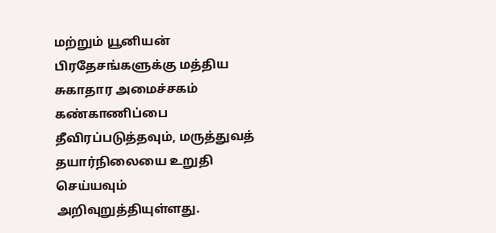மற்றும் யூனியன் பிரதேசங்களுக்கு மத்திய சுகாதார அமைச்சகம் கண்காணிப்பை தீவிரப்படுத்தவும், மருத்துவத் தயார்நிலையை உறுதி செய்யவும் அறிவுறுத்தியுள்ளது.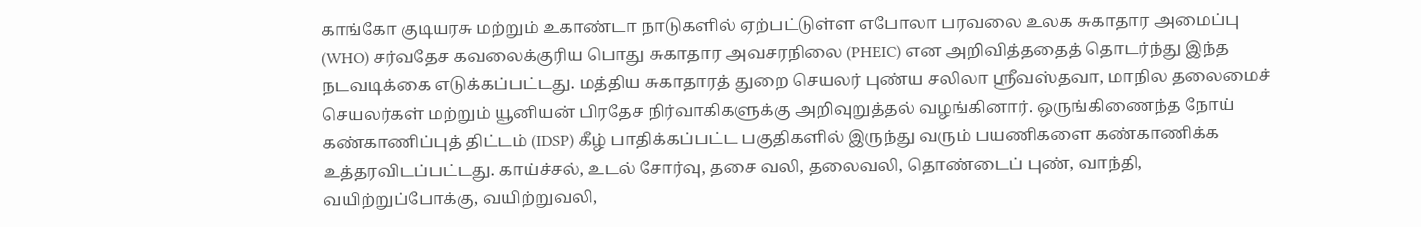காங்கோ குடியரசு மற்றும் உகாண்டா நாடுகளில் ஏற்பட்டுள்ள எபோலா பரவலை உலக சுகாதார அமைப்பு (WHO) சர்வதேச கவலைக்குரிய பொது சுகாதார அவசரநிலை (PHEIC) என அறிவித்ததைத் தொடர்ந்து இந்த நடவடிக்கை எடுக்கப்பட்டது. மத்திய சுகாதாரத் துறை செயலர் புண்ய சலிலா ஸ்ரீவஸ்தவா, மாநில தலைமைச் செயலர்கள் மற்றும் யூனியன் பிரதேச நிர்வாகிகளுக்கு அறிவுறுத்தல் வழங்கினார். ஒருங்கிணைந்த நோய் கண்காணிப்புத் திட்டம் (IDSP) கீழ் பாதிக்கப்பட்ட பகுதிகளில் இருந்து வரும் பயணிகளை கண்காணிக்க உத்தரவிடப்பட்டது. காய்ச்சல், உடல் சோர்வு, தசை வலி, தலைவலி, தொண்டைப் புண், வாந்தி, வயிற்றுப்போக்கு, வயிற்றுவலி,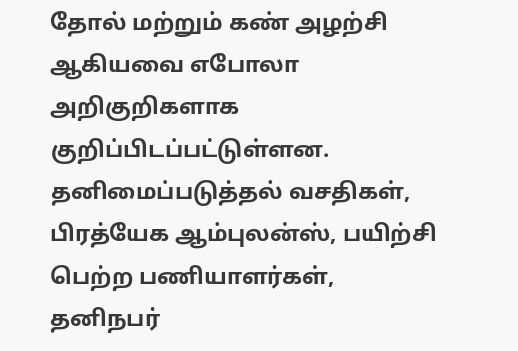தோல் மற்றும் கண் அழற்சி ஆகியவை எபோலா அறிகுறிகளாக குறிப்பிடப்பட்டுள்ளன. தனிமைப்படுத்தல் வசதிகள், பிரத்யேக ஆம்புலன்ஸ், பயிற்சி பெற்ற பணியாளர்கள், தனிநபர்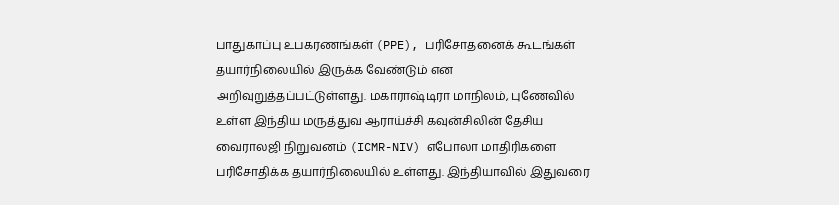பாதுகாப்பு உபகரணங்கள் (PPE), பரிசோதனைக் கூடங்கள் தயார்நிலையில் இருக்க வேண்டும் என அறிவுறுத்தப்பட்டுள்ளது. மகாராஷ்டிரா மாநிலம், புணேவில் உள்ள இந்திய மருத்துவ ஆராய்ச்சி கவுன்சிலின் தேசிய வைராலஜி நிறுவனம் (ICMR-NIV) எபோலா மாதிரிகளை பரிசோதிக்க தயார்நிலையில் உள்ளது. இந்தியாவில் இதுவரை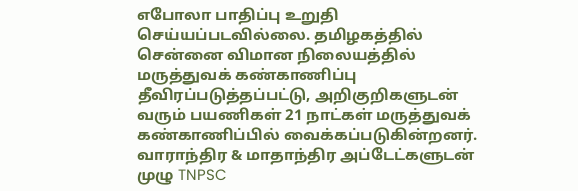எபோலா பாதிப்பு உறுதி செய்யப்படவில்லை. தமிழகத்தில் சென்னை விமான நிலையத்தில் மருத்துவக் கண்காணிப்பு தீவிரப்படுத்தப்பட்டு, அறிகுறிகளுடன் வரும் பயணிகள் 21 நாட்கள் மருத்துவக் கண்காணிப்பில் வைக்கப்படுகின்றனர்.
வாராந்திர & மாதாந்திர அப்டேட்களுடன் முழு TNPSC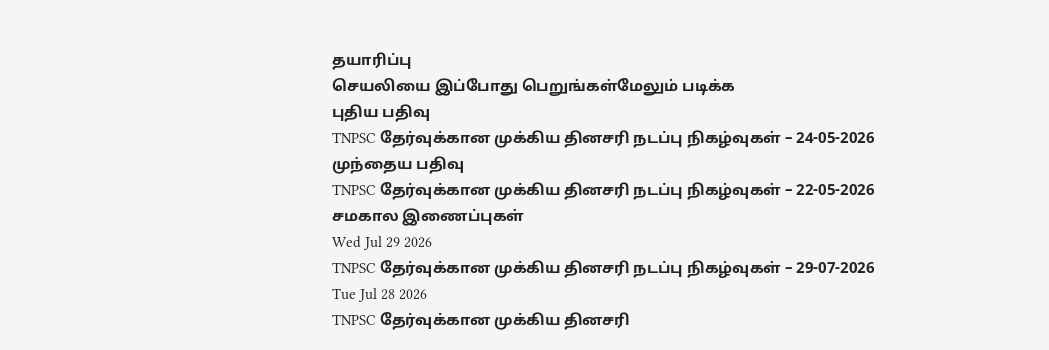தயாரிப்பு
செயலியை இப்போது பெறுங்கள்மேலும் படிக்க
புதிய பதிவு
TNPSC தேர்வுக்கான முக்கிய தினசரி நடப்பு நிகழ்வுகள் – 24-05-2026
முந்தைய பதிவு
TNPSC தேர்வுக்கான முக்கிய தினசரி நடப்பு நிகழ்வுகள் – 22-05-2026
சமகால இணைப்புகள்
Wed Jul 29 2026
TNPSC தேர்வுக்கான முக்கிய தினசரி நடப்பு நிகழ்வுகள் – 29-07-2026
Tue Jul 28 2026
TNPSC தேர்வுக்கான முக்கிய தினசரி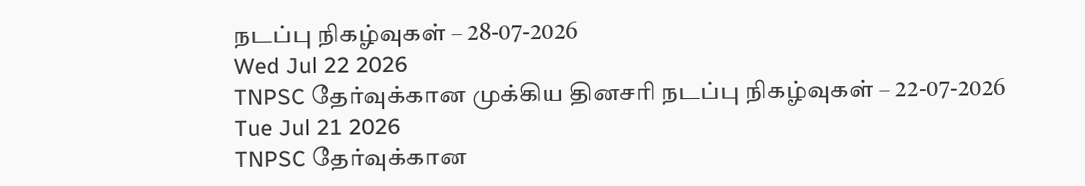நடப்பு நிகழ்வுகள் – 28-07-2026
Wed Jul 22 2026
TNPSC தேர்வுக்கான முக்கிய தினசரி நடப்பு நிகழ்வுகள் – 22-07-2026
Tue Jul 21 2026
TNPSC தேர்வுக்கான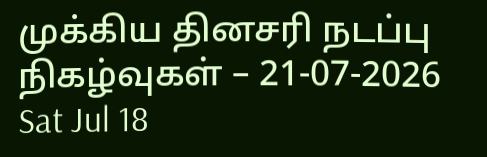முக்கிய தினசரி நடப்பு நிகழ்வுகள் – 21-07-2026
Sat Jul 18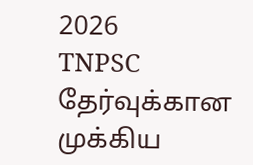2026
TNPSC தேர்வுக்கான முக்கிய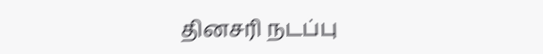தினசரி நடப்பு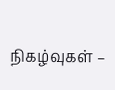நிகழ்வுகள் –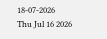18-07-2026
Thu Jul 16 2026